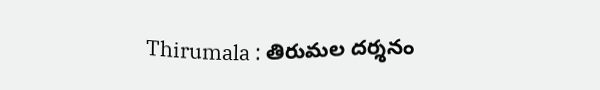Thirumala : తిరుమల దర్శనం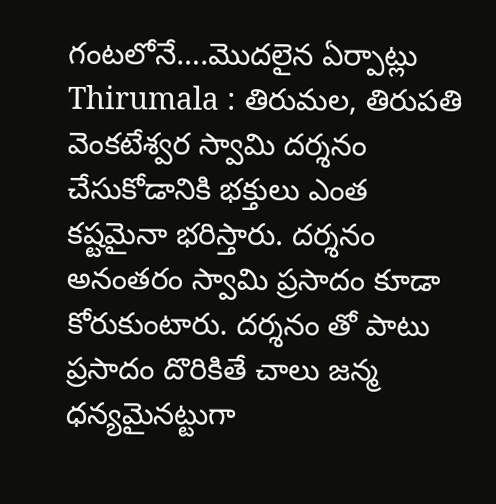గంటలోనే….మొదలైన ఏర్పాట్లు
Thirumala : తిరుమల, తిరుపతి వెంకటేశ్వర స్వామి దర్శనం చేసుకోడానికి భక్తులు ఎంత కష్టమైనా భరిస్తారు. దర్శనం అనంతరం స్వామి ప్రసాదం కూడా కోరుకుంటారు. దర్శనం తో పాటు ప్రసాదం దొరికితే చాలు జన్మ ధన్యమైనట్టుగా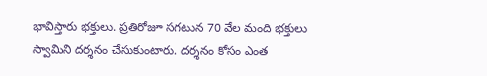భావిస్తారు భక్తులు. ప్రతిరోజూ సగటున 70 వేల మంది భక్తులు స్వామిని దర్శనం చేసుకుంటారు. దర్శనం కోసం ఎంత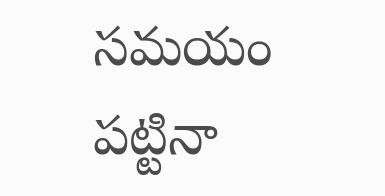సమయం పట్టినా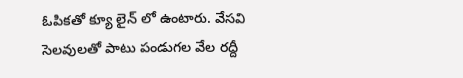ఓపికతో క్యూ లైన్ లో ఉంటారు. వేసవి సెలవులతో పాటు పండుగల వేల రద్దీ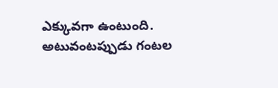ఎక్కువగా ఉంటుంది. అటువంటప్పుడు గంటల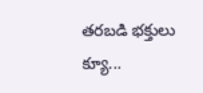తరబడి భక్తులు క్యూ...